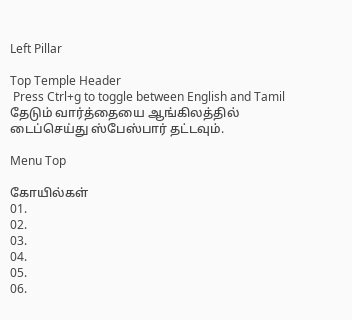Left Pillar

Top Temple Header
 Press Ctrl+g to toggle between English and Tamil
தேடும் வார்த்தையை ஆங்கிலத்தில் டைப்செய்து ஸ்பேஸ்பார் தட்டவும்.

Menu Top

கோயில்கள்
01.
02.
03.
04.
05.
06.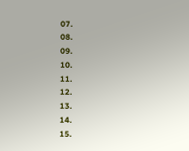07.
08.
09.
10.
11.
12.
13.
14.
15.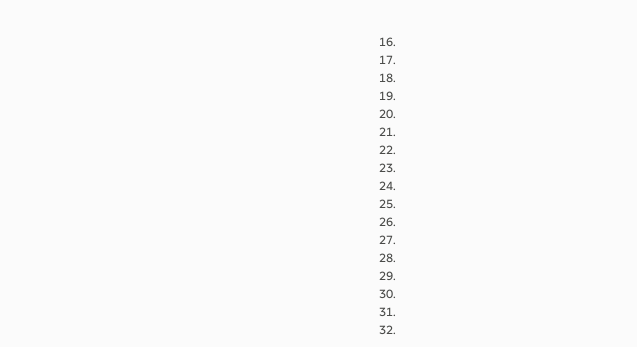16.
17.
18.
19.
20.
21.
22.
23.
24.
25.
26.
27.
28.
29.
30.
31.
32.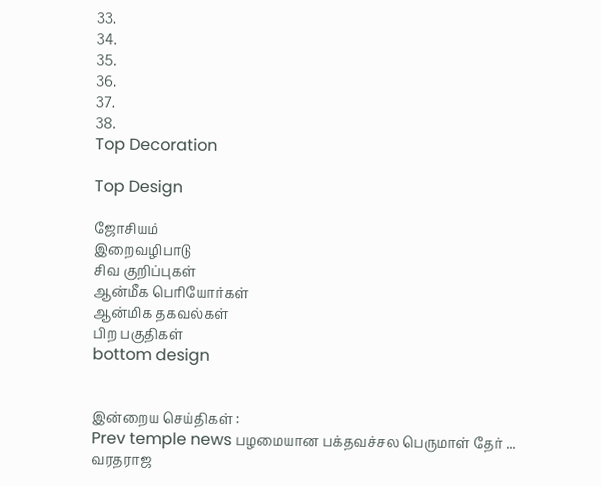33.
34.
35.
36.
37.
38.
Top Decoration

Top Design

ஜோசியம்
இறைவழிபாடு
சிவ குறிப்புகள்
ஆன்மீக பெரியோர்கள்
ஆன்மிக தகவல்கள்
பிற பகுதிகள்
bottom design


இன்றைய செய்திகள் :
Prev temple news பழமையான பக்தவச்சல பெருமாள் தேர் ... வரதராஜ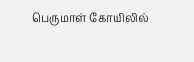பெருமாள் கோயிலில்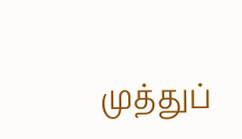முத்துப்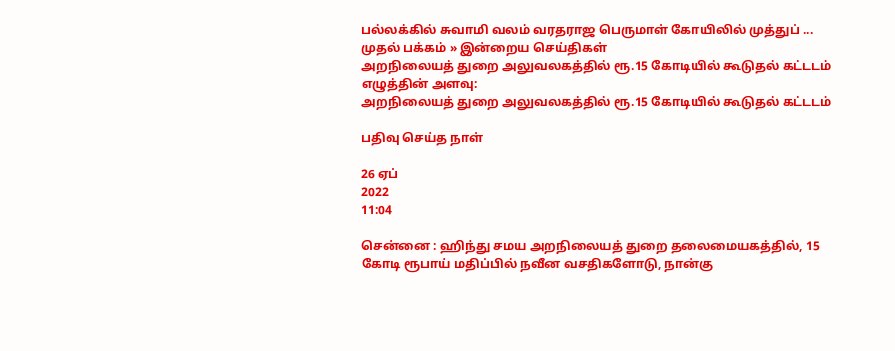பல்லக்கில் சுவாமி வலம் வரதராஜ பெருமாள் கோயிலில் முத்துப் ...
முதல் பக்கம் » இன்றைய செய்திகள்
அறநிலையத் துறை அலுவலகத்தில் ரூ.15 கோடியில் கூடுதல் கட்டடம்
எழுத்தின் அளவு:
அறநிலையத் துறை அலுவலகத்தில் ரூ.15 கோடியில் கூடுதல் கட்டடம்

பதிவு செய்த நாள்

26 ஏப்
2022
11:04

சென்னை : ஹிந்து சமய அறநிலையத் துறை தலைமையகத்தில், 15 கோடி ரூபாய் மதிப்பில் நவீன வசதிகளோடு, நான்கு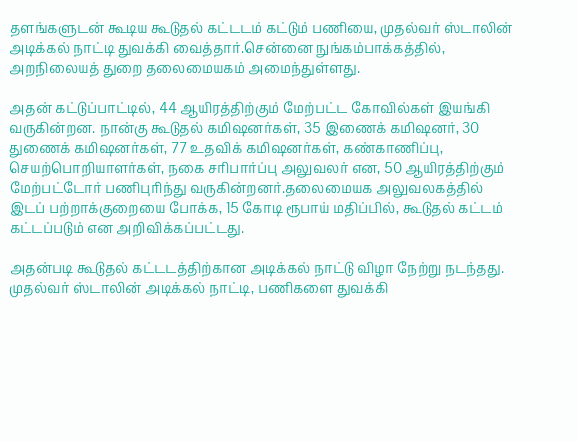தளங்களுடன் கூடிய கூடுதல் கட்டடம் கட்டும் பணியை, முதல்வர் ஸ்டாலின் அடிக்கல் நாட்டி துவக்கி வைத்தார்.சென்னை நுங்கம்பாக்கத்தில், அறநிலையத் துறை தலைமையகம் அமைந்துள்ளது.

அதன் கட்டுப்பாட்டில், 44 ஆயிரத்திற்கும் மேற்பட்ட கோவில்கள் இயங்கி வருகின்றன. நான்கு கூடுதல் கமிஷனர்கள், 35 இணைக் கமிஷனர், 30 துணைக் கமிஷனர்கள், 77 உதவிக் கமிஷனர்கள், கண்காணிப்பு, செயற்பொறியாளர்கள், நகை சரிபார்ப்பு அலுவலர் என, 50 ஆயிரத்திற்கும் மேற்பட்டோர் பணிபுரிந்து வருகின்றனர்.தலைமையக அலுவலகத்தில் இடப் பற்றாக்குறையை போக்க, 15 கோடி ரூபாய் மதிப்பில், கூடுதல் கட்டம் கட்டப்படும் என அறிவிக்கப்பட்டது.

அதன்படி கூடுதல் கட்டடத்திற்கான அடிக்கல் நாட்டு விழா நேற்று நடந்தது. முதல்வர் ஸ்டாலின் அடிக்கல் நாட்டி, பணிகளை துவக்கி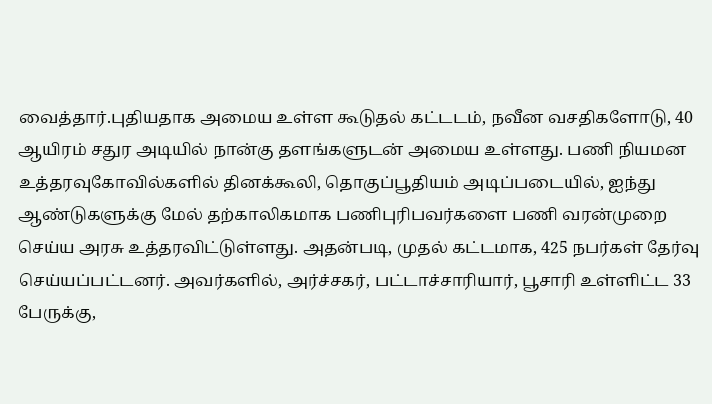வைத்தார்.புதியதாக அமைய உள்ள கூடுதல் கட்டடம், நவீன வசதிகளோடு, 40 ஆயிரம் சதுர அடியில் நான்கு தளங்களுடன் அமைய உள்ளது. பணி நியமன உத்தரவுகோவில்களில் தினக்கூலி, தொகுப்பூதியம் அடிப்படையில், ஐந்து ஆண்டுகளுக்கு மேல் தற்காலிகமாக பணிபுரிபவர்களை பணி வரன்முறை செய்ய அரசு உத்தரவிட்டுள்ளது. அதன்படி, முதல் கட்டமாக, 425 நபர்கள் தேர்வு செய்யப்பட்டனர். அவர்களில், அர்ச்சகர், பட்டாச்சாரியார், பூசாரி உள்ளிட்ட 33 பேருக்கு,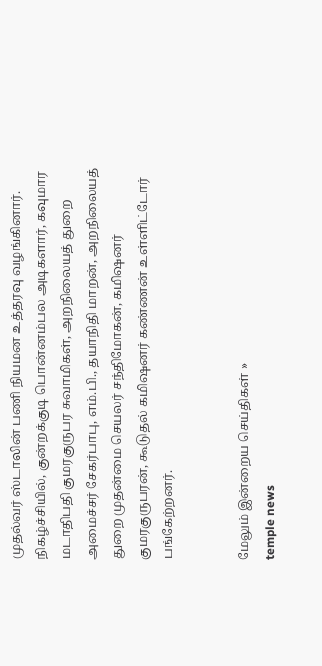முதல்வர் ஸ்டாலின் பணி நியமன உத்தரவு வழங்கினார். நிகழ்ச்சியில், குன்றக்குடி பொன்னம்பல அடிகளார், கவுமார மடாதிபதி குமரகுருபர சுவாமிகள், அறநிலையத் துறை அமைச்சர் சேகர்பாபு, எம்.பி., தயாநிதி மாறன், அறநிலையத் துறை முதன்மை செயலர் சந்திமோகன், கமிஷனர் குமரகுருபரன், கூடுதல் கமிஷனர் கண்ணன் உள்ளிட்டோர் பங்கேற்றனர்.


மேலும் இன்றைய செய்திகள் »
temple news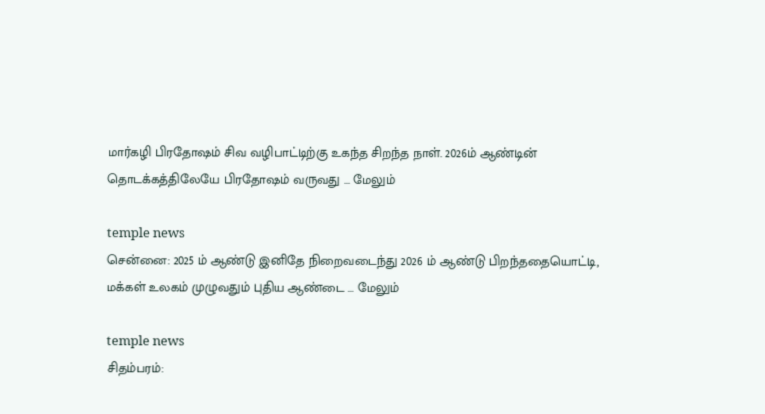மார்கழி பிரதோஷம் சிவ வழிபாட்டிற்கு உகந்த சிறந்த நாள். 2026ம் ஆண்டின் தொடக்கத்திலேயே பிரதோஷம் வருவது ... மேலும்

temple news
சென்னை: 2025 ம் ஆண்டு இனிதே நிறைவடைந்து 2026 ம் ஆண்டு பிறந்ததையொட்டி, மக்கள் உலகம் முழுவதும் புதிய ஆண்டை ... மேலும்

temple news
சிதம்பரம்: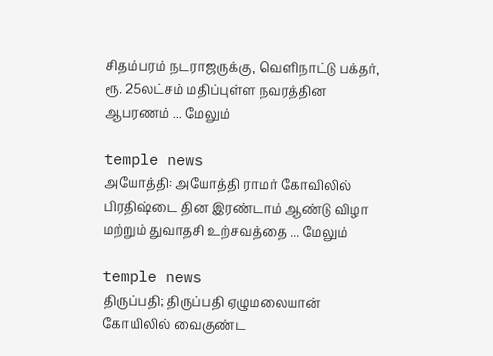சிதம்பரம் நடராஜருக்கு, வெளிநாட்டு பக்தர், ரூ. 25லட்சம் மதிப்புள்ள நவரத்தின ஆபரணம் ... மேலும்

temple news
அயோத்தி: அயோத்தி ராமர் கோவிலில் பிரதிஷ்டை தின இரண்டாம் ஆண்டு விழா மற்றும் துவாதசி உற்சவத்தை ... மேலும்

temple news
திருப்பதி; திருப்பதி ஏழுமலையான் கோயிலில் வைகுண்ட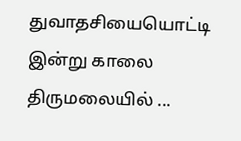துவாதசியையொட்டி இன்று காலை திருமலையில் ...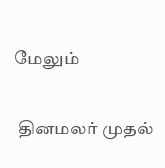மேலும்


 தினமலர் முதல்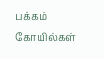பக்கம்   கோயில்கள்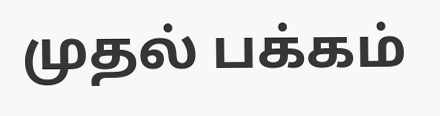முதல் பக்கம்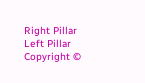Right Pillar
Left Pillar
Copyright ©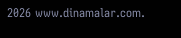2026 www.dinamalar.com.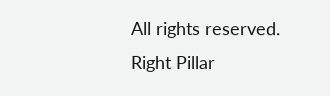All rights reserved.
Right Pillar